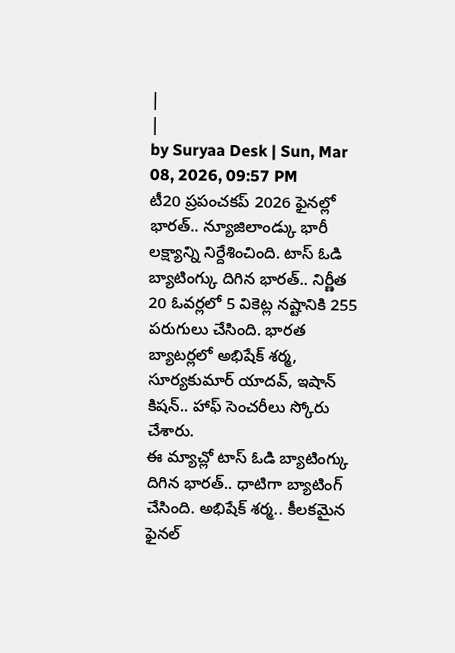|
|
by Suryaa Desk | Sun, Mar 08, 2026, 09:57 PM
టీ20 ప్రపంచకప్ 2026 ఫైనల్లో భారత్.. న్యూజిలాండ్కు భారీ లక్ష్యాన్ని నిర్దేశించింది. టాస్ ఓడి బ్యాటింగ్కు దిగిన భారత్.. నిర్ణీత 20 ఓవర్లలో 5 వికెట్ల నష్టానికి 255 పరుగులు చేసింది. భారత బ్యాటర్లలో అభిషేక్ శర్మ, సూర్యకుమార్ యాదవ్, ఇషాన్ కిషన్.. హాఫ్ సెంచరీలు స్కోరు చేశారు.
ఈ మ్యాచ్లో టాస్ ఓడి బ్యాటింగ్కు దిగిన భారత్.. ధాటిగా బ్యాటింగ్ చేసింది. అభిషేక్ శర్మ.. కీలకమైన ఫైనల్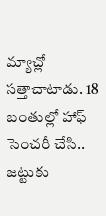మ్యాచ్లో సత్తాచాటాడు. 18 బంతుల్లో హాఫ్ సెంచరీ చేసి.. జట్టుకు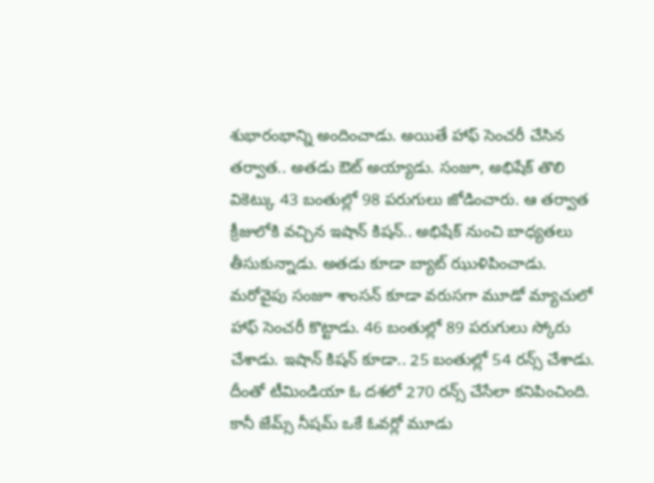శుభారంభాన్ని అందించాడు. అయితే హాఫ్ సెంచరీ చేసిన తర్వాత.. అతడు ఔట్ అయ్యాడు. సంజూ, అభిషేక్ తొలి వికెట్కు 43 బంతుల్లో 98 పరుగులు జోడించారు. ఆ తర్వాత క్రీజులోకి వచ్చిన ఇషాన్ కిషన్.. అభిషేక్ నుంచి బాధ్యతలు తీసుకున్నాడు. అతడు కూడా బ్యాట్ ఝుళిపించాడు.
మరోవైపు సంజూ శాంసన్ కూడా వరుసగా మూడో మ్యాచులో హాఫ్ సెంచరీ కొట్టాడు. 46 బంతుల్లో 89 పరుగులు స్కోరు చేశాడు. ఇషాన్ కిషన్ కూడా.. 25 బంతుల్లో 54 రన్స్ చేశాడు. దీంతో టీమిండియా ఓ దశలో 270 రన్స్ చేసేలా కనిపించింది. కానీ జేమ్స్ నీషమ్ ఒకే ఓవర్లో మూడు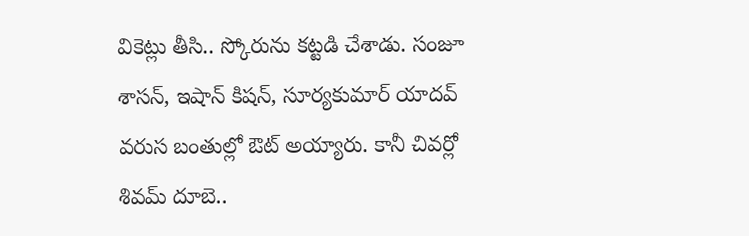వికెట్లు తీసి.. స్కోరును కట్టడి చేశాడు. సంజూ శాసన్, ఇషాన్ కిషన్, సూర్యకుమార్ యాదవ్ వరుస బంతుల్లో ఔట్ అయ్యారు. కానీ చివర్లో శివమ్ దూబె..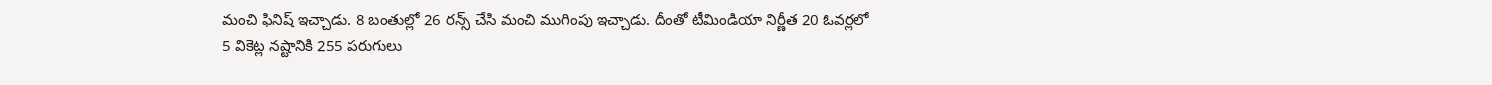మంచి ఫినిష్ ఇచ్చాడు. 8 బంతుల్లో 26 రన్స్ చేసి మంచి ముగింపు ఇచ్చాడు. దీంతో టీమిండియా నిర్ణీత 20 ఓవర్లలో 5 వికెట్ల నష్టానికి 255 పరుగులు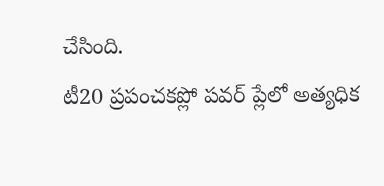చేసింది.
టీ20 ప్రపంచకప్లో పవర్ ప్లేలో అత్యధిక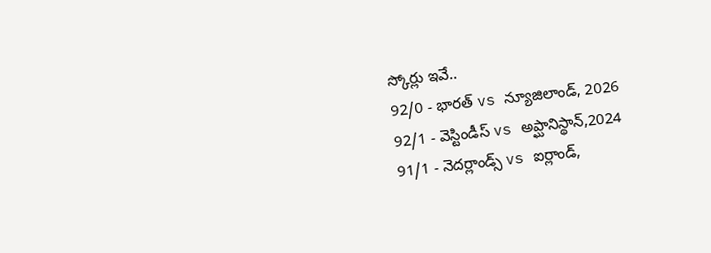స్కోర్లు ఇవే..
92/0 - భారత్ vs న్యూజిలాండ్, 2026
92/1 - వెస్టిండీస్ vs అప్ఘానిస్థాన్,2024
91/1 - నెదర్లాండ్స్ vs ఐర్లాండ్,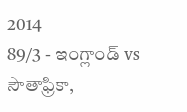2014
89/3 - ఇంగ్లాండ్ vs సౌతాఫ్రికా,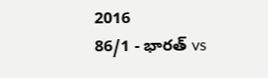2016
86/1 - భారత్ vs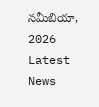నమీబియా, 2026
Latest News